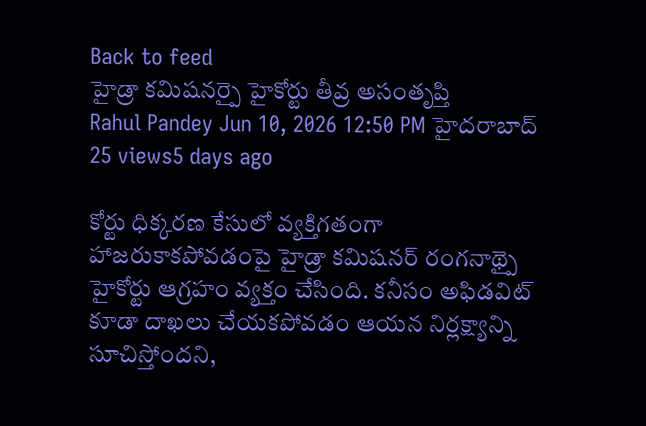Back to feed
హైడ్రా కమిషనర్పై హైకోర్టు తీవ్ర అసంతృప్తి
Rahul Pandey Jun 10, 2026 12:50 PM హైదరాబాద్ 25 views5 days ago

కోర్టు ధిక్కరణ కేసులో వ్యక్తిగతంగా హాజరుకాకపోవడంపై హైడ్రా కమిషనర్ రంగనాథ్పై హైకోర్టు ఆగ్రహం వ్యక్తం చేసింది. కనీసం అఫిడవిట్ కూడా దాఖలు చేయకపోవడం ఆయన నిర్లక్ష్యాన్ని సూచిస్తోందని,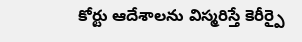కోర్టు ఆదేశాలను విస్మరిస్తే కెరీర్పై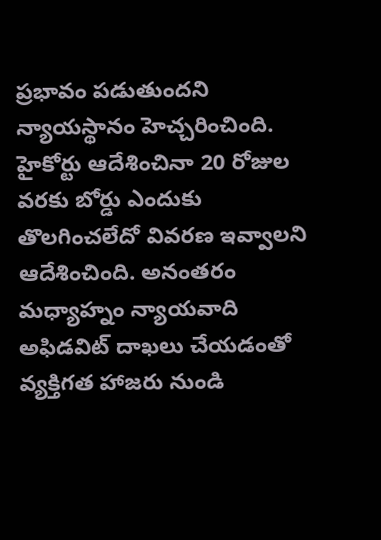ప్రభావం పడుతుందని న్యాయస్థానం హెచ్చరించింది.
హైకోర్టు ఆదేశించినా 20 రోజుల వరకు బోర్డు ఎందుకు తొలగించలేదో వివరణ ఇవ్వాలని ఆదేశించింది. అనంతరం మధ్యాహ్నం న్యాయవాది అఫిడవిట్ దాఖలు చేయడంతో వ్యక్తిగత హాజరు నుండి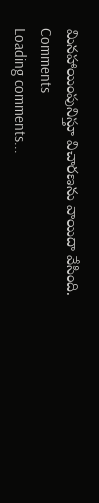మినహాయింపునిస్తూ విచారణను వాయిదా వేసింది.
Comments
Loading comments...